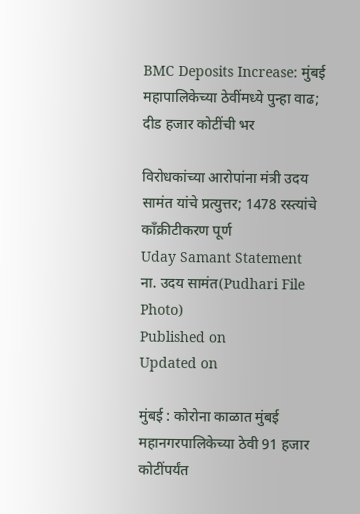BMC Deposits Increase: मुंबई महापालिकेच्या ठेवींमध्ये पुन्हा वाढ; दीड हजार कोटींची भर

विरोधकांच्या आरोपांना मंत्री उदय सामंत यांचे प्रत्युत्तर; 1478 रस्त्यांचे काँक्रीटीकरण पूर्ण
Uday Samant Statement
ना. उदय सामंत(Pudhari File Photo)
Published on
Updated on

मुंबई : कोरोना काळात मुंबई महानगरपालिकेच्या ठेवी 91 हजार कोटींपर्यंत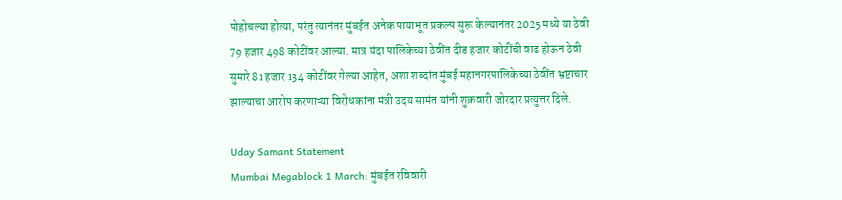पोहोचल्या होत्या, परंतु त्यानंतर मुंबईत अनेक पायाभूत प्रकल्प सुरू केल्यानंतर 2025 मध्ये या ठेवी 79 हजार 498 कोटींवर आल्या. मात्र यंदा पालिकेच्या ठेवींत दीड हजार कोटींची वाढ होऊन ठेवी सुमारे 81 हजार 134 कोटींवर गेल्या आहेत, अशा शब्दांत मुंबई महानगरपालिकेच्या ठेवींत भ्रष्टाचार झाल्याचा आरोप करणाऱ्या विरोधकांना मंत्री उदय सामंत यांनी शुक्रवारी जोरदार प्रत्युत्तर दिले.

Uday Samant Statement
Mumbai Megablock 1 March: मुंबईत रविवारी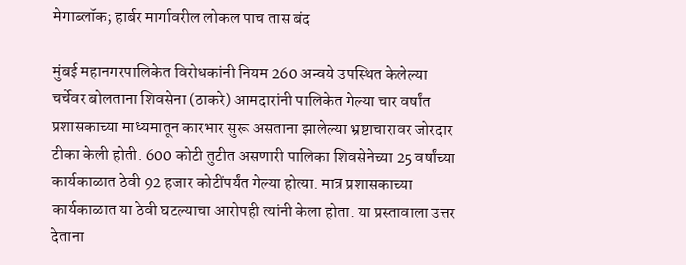मेगाब्लॉक; हार्बर मार्गावरील लोकल पाच तास बंद

मुंबई महानगरपालिकेत विरोधकांनी नियम 260 अन्वये उपस्थित केलेल्या चर्चेवर बोलताना शिवसेना (ठाकरे) आमदारांनी पालिकेत गेल्या चार वर्षांत प्रशासकाच्या माध्यमातून कारभार सुरू असताना झालेल्या भ्रष्टाचारावर जोरदार टीका केली होती. 600 कोटी तुटीत असणारी पालिका शिवसेनेच्या 25 वर्षांच्या कार्यकाळात ठेवी 92 हजार कोटींपर्यंत गेल्या होत्या. मात्र प्रशासकाच्या कार्यकाळात या ठेवी घटल्याचा आरोपही त्यांनी केला होता. या प्रस्तावाला उत्तर देताना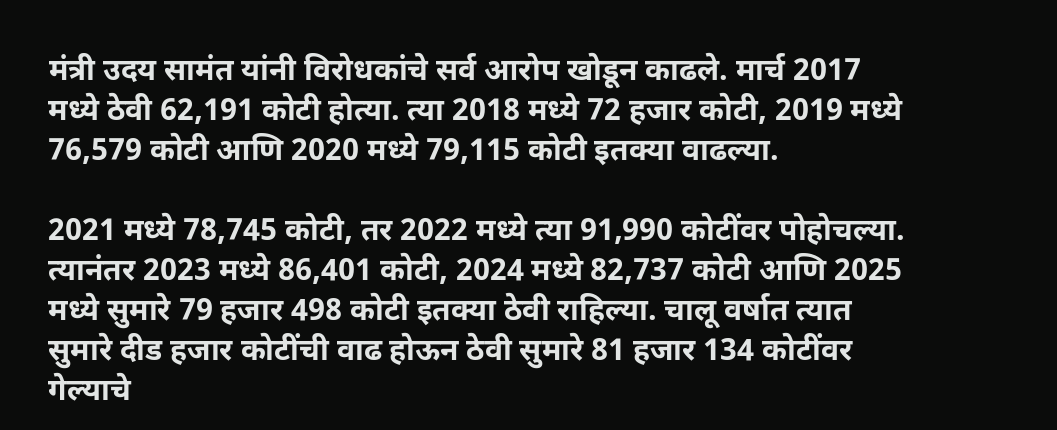मंत्री उदय सामंत यांनी विरोधकांचे सर्व आरोप खोडून काढले. मार्च 2017 मध्ये ठेवी 62,191 कोटी होत्या. त्या 2018 मध्ये 72 हजार कोटी, 2019 मध्ये 76,579 कोटी आणि 2020 मध्ये 79,115 कोटी इतक्या वाढल्या.

2021 मध्ये 78,745 कोटी, तर 2022 मध्ये त्या 91,990 कोटींवर पोहोचल्या. त्यानंतर 2023 मध्ये 86,401 कोटी, 2024 मध्ये 82,737 कोटी आणि 2025 मध्ये सुमारे 79 हजार 498 कोटी इतक्या ठेवी राहिल्या. चालू वर्षात त्यात सुमारे दीड हजार कोटींची वाढ होऊन ठेवी सुमारे 81 हजार 134 कोटींवर गेल्याचे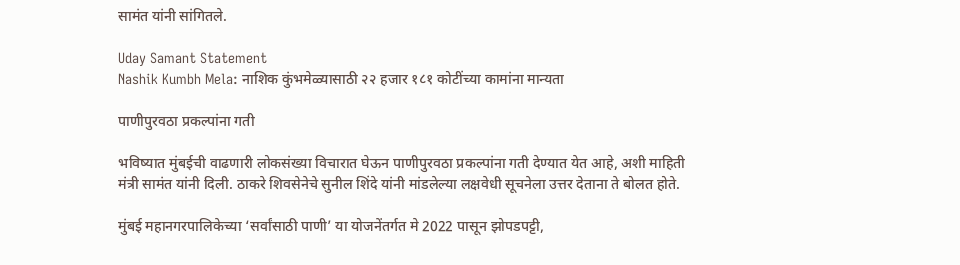सामंत यांनी सांगितले.

Uday Samant Statement
Nashik Kumbh Mela: नाशिक कुंभमेळ्यासाठी २२ हजार १८१ कोटींच्या कामांना मान्यता

पाणीपुरवठा प्रकल्पांना गती

भविष्यात मुंबईची वाढणारी लोकसंख्या विचारात घेऊन पाणीपुरवठा प्रकल्पांना गती देण्यात येत आहे, अशी माहिती मंत्री सामंत यांनी दिली. ठाकरे शिवसेनेचे सुनील शिंदे यांनी मांडलेल्या लक्षवेधी सूचनेला उत्तर देताना ते बोलत होते.

मुंबई महानगरपालिकेच्या ‌‘सर्वांसाठी पाणी‌’ या योजनेंतर्गत मे 2022 पासून झोपडपट्टी,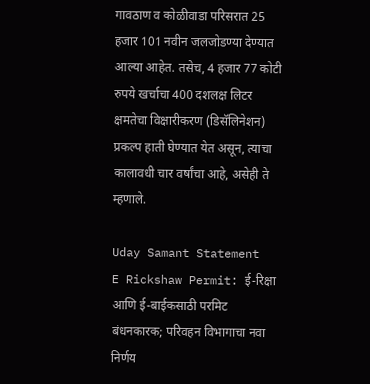गावठाण व कोळीवाडा परिसरात 25 हजार 101 नवीन जलजोडण्या देण्यात आल्या आहेत. तसेच, 4 हजार 77 कोटी रुपये खर्चाचा 400 दशलक्ष लिटर क्षमतेचा विक्षारीकरण (डिसॅलिनेशन) प्रकल्प हाती घेण्यात येत असून, त्याचा कालावधी चार वर्षांचा आहे, असेही ते म्हणाले.

Uday Samant Statement
E Rickshaw Permit: ई-रिक्षा आणि ई-बाईकसाठी परमिट बंधनकारक; परिवहन विभागाचा नवा निर्णय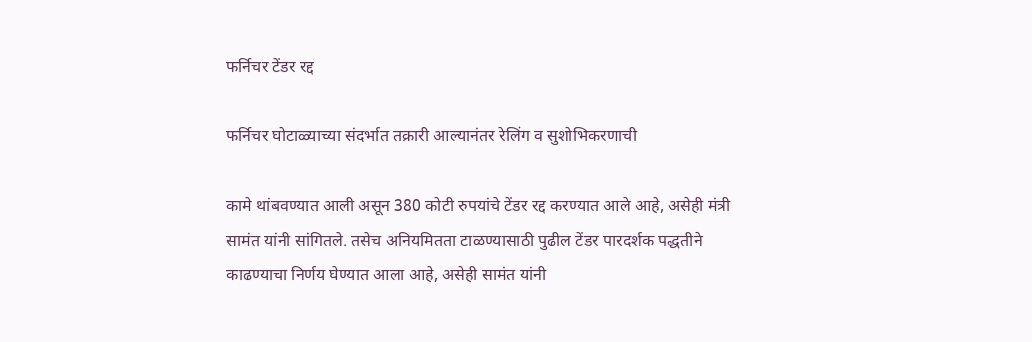फर्निचर टेंडर रद्द

फर्निचर घोटाळ्याच्या संदर्भात तक्रारी आल्यानंतर रेलिंग व सुशोभिकरणाची

कामे थांबवण्यात आली असून 380 कोटी रुपयांचे टेंडर रद्द करण्यात आले आहे, असेही मंत्री सामंत यांनी सांगितले. तसेच अनियमितता टाळण्यासाठी पुढील टेंडर पारदर्शक पद्धतीने काढण्याचा निर्णय घेण्यात आला आहे, असेही सामंत यांनी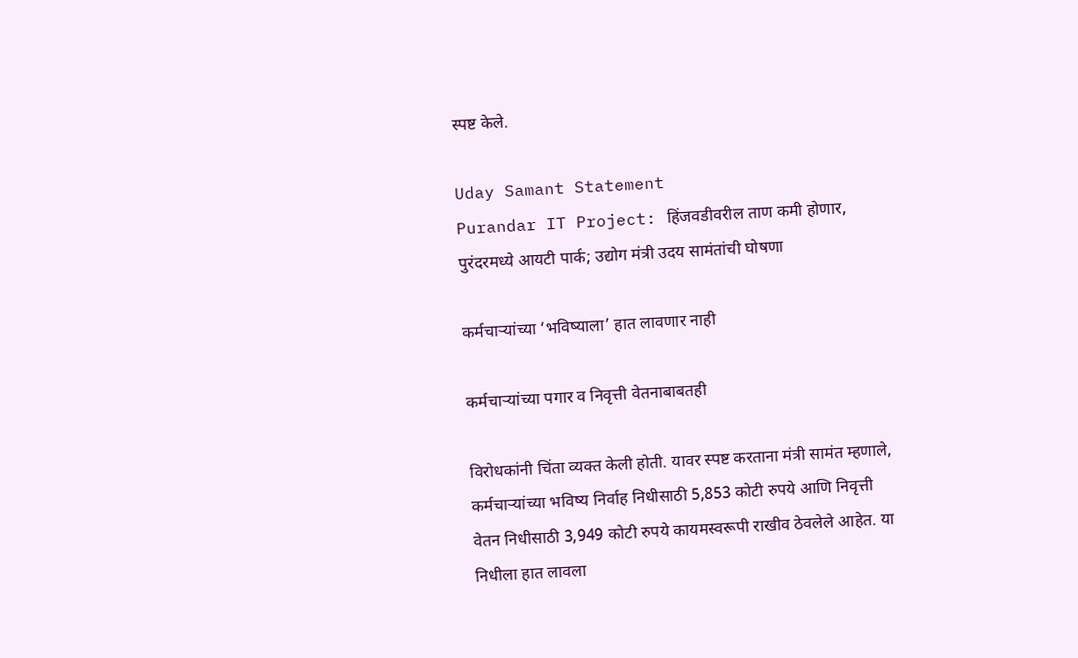स्पष्ट केले.

Uday Samant Statement
Purandar IT Project: हिंजवडीवरील ताण कमी होणार, पुरंदरमध्ये आयटी पार्क; उद्योग मंत्री उदय सामंतांची घोषणा

कर्मचाऱ्यांच्या ‌‘भविष्याला‌’ हात लावणार नाही

कर्मचाऱ्यांच्या पगार व निवृत्ती वेतनाबाबतही

विरोधकांनी चिंता व्यक्त केली होती. यावर स्पष्ट करताना मंत्री सामंत म्हणाले, कर्मचाऱ्यांच्या भविष्य निर्वाह निधीसाठी 5,853 कोटी रुपये आणि निवृत्ती वेतन निधीसाठी 3,949 कोटी रुपये कायमस्वरूपी राखीव ठेवलेले आहेत. या निधीला हात लावला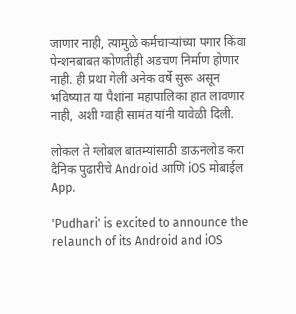जाणार नाही, त्यामुळे कर्मचाऱ्यांच्या पगार किंवा पेन्शनबाबत कोणतीही अडचण निर्माण होणार नाही. ही प्रथा गेली अनेक वर्षे सुरू असून भविष्यात या पैशांना महापालिका हात लावणार नाही, अशी ग्वाही सामंत यांनी यावेळी दिली.

लोकल ते ग्लोबल बातम्यांसाठी डाऊनलोड करा दैनिक पुढारीचे Android आणि iOS मोबाईल App.

'Pudhari' is excited to announce the relaunch of its Android and iOS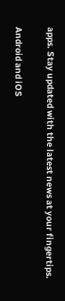apps. Stay updated with the latest news at your fingertips.

Android and iOS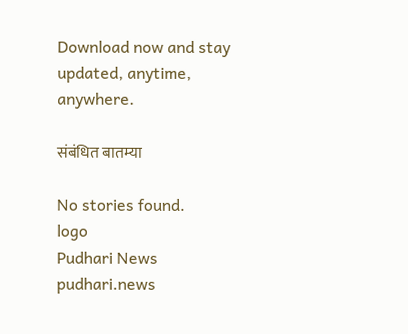Download now and stay updated, anytime, anywhere.

संबंधित बातम्या

No stories found.
logo
Pudhari News
pudhari.news